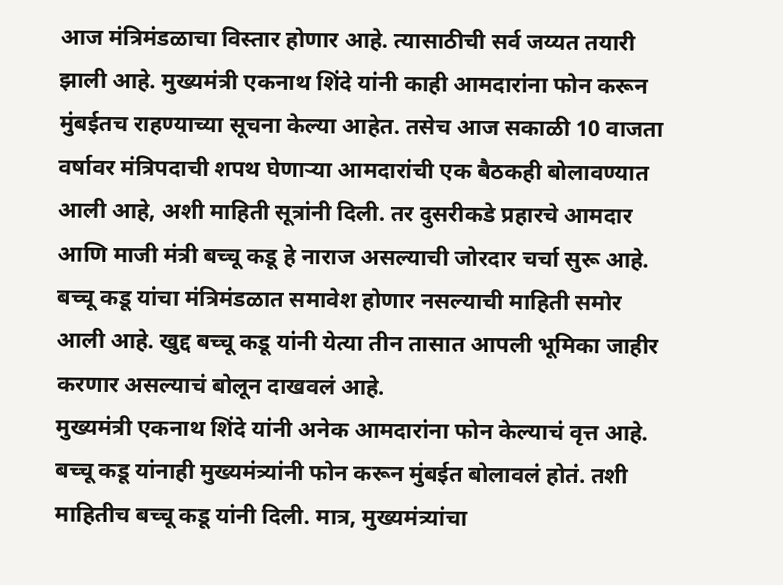आज मंत्रिमंडळाचा विस्तार होणार आहे. त्यासाठीची सर्व जय्यत तयारी झाली आहे. मुख्यमंत्री एकनाथ शिंदे यांनी काही आमदारांना फोन करून मुंबईतच राहण्याच्या सूचना केल्या आहेत. तसेच आज सकाळी 10 वाजता वर्षावर मंत्रिपदाची शपथ घेणाऱ्या आमदारांची एक बैठकही बोलावण्यात आली आहे, अशी माहिती सूत्रांनी दिली. तर दुसरीकडे प्रहारचे आमदार आणि माजी मंत्री बच्चू कडू हे नाराज असल्याची जोरदार चर्चा सुरू आहे. बच्चू कडू यांचा मंत्रिमंडळात समावेश होणार नसल्याची माहिती समोर आली आहे. खुद्द बच्चू कडू यांनी येत्या तीन तासात आपली भूमिका जाहीर करणार असल्याचं बोलून दाखवलं आहे.
मुख्यमंत्री एकनाथ शिंदे यांनी अनेक आमदारांना फोन केल्याचं वृत्त आहे. बच्चू कडू यांनाही मुख्यमंत्र्यांनी फोन करून मुंबईत बोलावलं होतं. तशी माहितीच बच्चू कडू यांनी दिली. मात्र, मुख्यमंत्र्यांचा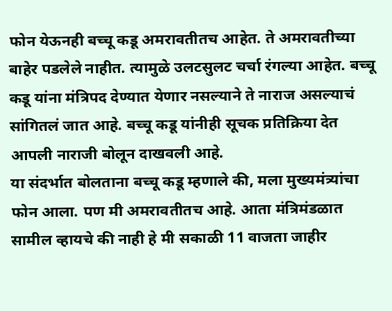फोन येऊनही बच्चू कडू अमरावतीतच आहेत. ते अमरावतीच्या बाहेर पडलेले नाहीत. त्यामुळे उलटसुलट चर्चा रंगल्या आहेत. बच्चू कडू यांना मंत्रिपद देण्यात येणार नसल्याने ते नाराज असल्याचं सांगितलं जात आहे. बच्चू कडू यांनीही सूचक प्रतिक्रिया देत आपली नाराजी बोलून दाखवली आहे.
या संदर्भात बोलताना बच्चू कडू म्हणाले की, मला मुख्यमंत्र्यांचा फोन आला. पण मी अमरावतीतच आहे. आता मंत्रिमंडळात सामील व्हायचे की नाही हे मी सकाळी 11 वाजता जाहीर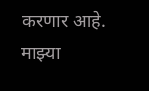करणार आहे. माझ्या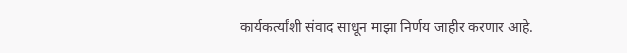कार्यकर्त्यांशी संवाद साधून माझा निर्णय जाहीर करणार आहे.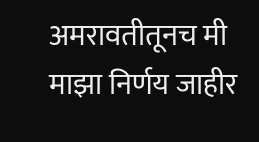अमरावतीतूनच मी माझा निर्णय जाहीर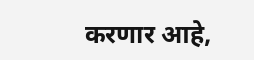करणार आहे,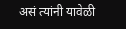असं त्यांनी यावेळी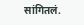सांगितलं.